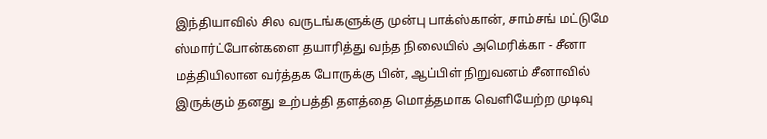இந்தியாவில் சில வருடங்களுக்கு முன்பு பாக்ஸ்கான், சாம்சங் மட்டுமே ஸ்மார்ட்போன்களை தயாரித்து வந்த நிலையில் அமெரிக்கா - சீனா மத்தியிலான வர்த்தக போருக்கு பின், ஆப்பிள் நிறுவனம் சீனாவில் இருக்கும் தனது உற்பத்தி தளத்தை மொத்தமாக வெளியேற்ற முடிவு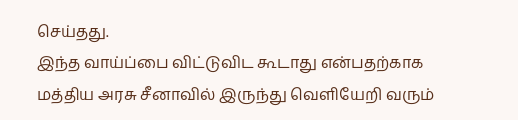செய்தது.
இந்த வாய்ப்பை விட்டுவிட கூடாது என்பதற்காக மத்திய அரசு சீனாவில் இருந்து வெளியேறி வரும்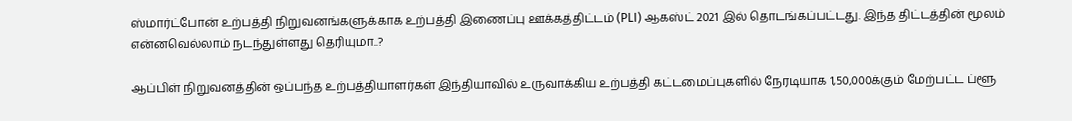ஸ்மார்ட்போன் உற்பத்தி நிறுவனங்களுக்காக உற்பத்தி இணைப்பு ஊக்கத்திட்டம் (PLI) ஆகஸ்ட் 2021 இல் தொடங்கப்பட்டது. இந்த திட்டத்தின் மூலம் என்னவெல்லாம் நடந்துள்ளது தெரியுமா..?

ஆப்பிள் நிறுவனத்தின் ஒப்பந்த உற்பத்தியாளர்கள் இந்தியாவில் உருவாக்கிய உற்பத்தி கட்டமைப்புகளில் நேரடியாக 1,50,000க்கும் மேற்பட்ட ப்ளூ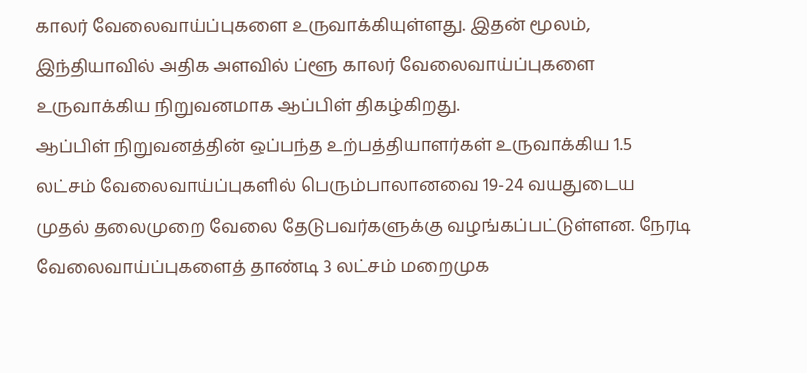காலர் வேலைவாய்ப்புகளை உருவாக்கியுள்ளது. இதன் மூலம், இந்தியாவில் அதிக அளவில் ப்ளூ காலர் வேலைவாய்ப்புகளை உருவாக்கிய நிறுவனமாக ஆப்பிள் திகழ்கிறது.
ஆப்பிள் நிறுவனத்தின் ஒப்பந்த உற்பத்தியாளர்கள் உருவாக்கிய 1.5 லட்சம் வேலைவாய்ப்புகளில் பெரும்பாலானவை 19-24 வயதுடைய முதல் தலைமுறை வேலை தேடுபவர்களுக்கு வழங்கப்பட்டுள்ளன. நேரடி வேலைவாய்ப்புகளைத் தாண்டி 3 லட்சம் மறைமுக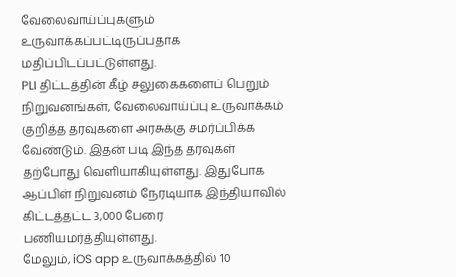வேலைவாய்ப்புகளும் உருவாக்கப்பட்டிருப்பதாக மதிப்பிடப்பட்டுள்ளது.
PLI திட்டத்தின் கீழ் சலுகைகளைப் பெறும் நிறுவனங்கள், வேலைவாய்ப்பு உருவாக்கம் குறித்த தரவுகளை அரசுக்கு சமர்ப்பிக்க வேண்டும். இதன் படி இந்த தரவுகள் தற்போது வெளியாகியுள்ளது. இதுபோக ஆப்பிள் நிறுவனம் நேரடியாக இந்தியாவில் கிட்டத்தட்ட 3,000 பேரை பணியமர்த்தியுள்ளது.
மேலும், iOS app உருவாக்கத்தில் 10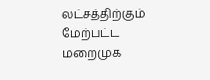லட்சத்திற்கும் மேற்பட்ட மறைமுக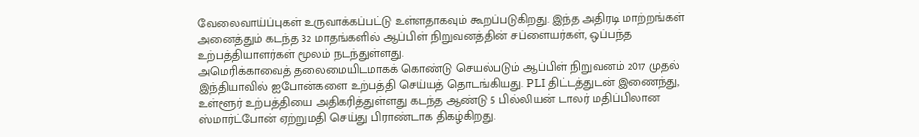வேலைவாய்ப்புகள் உருவாக்கப்பட்டு உள்ளதாகவும் கூறப்படுகிறது. இந்த அதிரடி மாற்றங்கள் அனைத்தும் கடந்த 32 மாதங்களில் ஆப்பிள் நிறுவனத்தின் சப்ளையர்கள், ஒப்பந்த உற்பத்தியாளர்கள் மூலம் நடந்துள்ளது.
அமெரிக்காவைத் தலைமையிடமாகக் கொண்டு செயல்படும் ஆப்பிள் நிறுவனம் 2017 முதல் இந்தியாவில் ஐபோன்களை உற்பத்தி செய்யத் தொடங்கியது. PLI திட்டத்துடன் இணைந்து, உள்ளூர் உற்பத்தியை அதிகரித்துள்ளது கடந்த ஆண்டு 5 பில்லியன் டாலர் மதிப்பிலான ஸ்மார்ட்போன் ஏற்றுமதி செய்து பிராண்டாக திகழ்கிறது.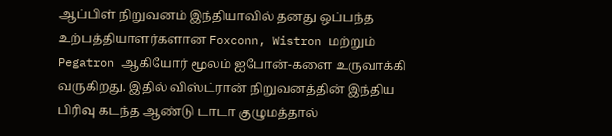ஆப்பிள் நிறுவனம் இந்தியாவில் தனது ஒப்பந்த உற்பத்தியாளர்களான Foxconn, Wistron மற்றும் Pegatron ஆகியோர் மூலம் ஐபோன்-களை உருவாக்கி வருகிறது. இதில் விஸ்ட்ரான் நிறுவனத்தின் இந்திய பிரிவு கடந்த ஆண்டு டாடா குழுமத்தால்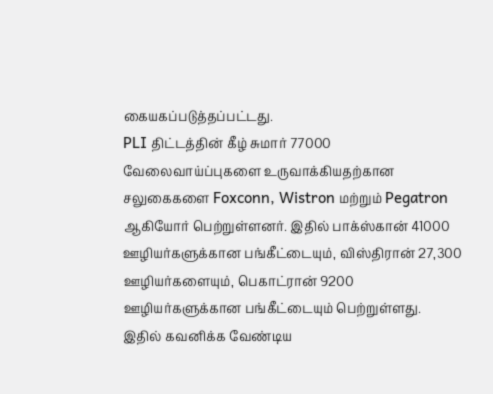கையகப்படுத்தப்பட்டது.
PLI திட்டத்தின் கீழ் சுமார் 77000 வேலைவாய்ப்புகளை உருவாக்கியதற்கான சலுகைகளை Foxconn, Wistron மற்றும் Pegatron ஆகியோர் பெற்றுள்ளனர். இதில் பாக்ஸ்கான் 41000 ஊழியர்களுக்கான பங்கீட்டையும், விஸ்திரான் 27,300 ஊழியர்களையும், பெகாட்ரான் 9200 ஊழியர்களுக்கான பங்கீட்டையும் பெற்றுள்ளது.
இதில் கவனிக்க வேண்டிய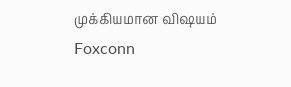முக்கியமான விஷயம் Foxconn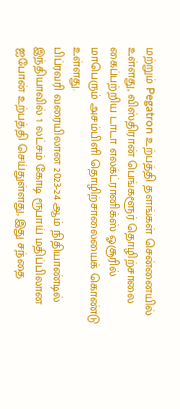மற்றும் Pegatron உற்பத்தி தளங்கள் சென்னையில் உள்ளது, விஸ்திரான் பெங்களூர் தொழிற்சாலை கைப்பற்றிய டாடா எலக்ட்ரானிக்ஸ் ஓசூரில் மாபெரும் அசம்பிளி தொழிற்சாலையைக் கொண்டு உள்ளது.
பிப்ரவரி வரையிலான 2023-24 ஆம் நிதியாண்டில் இந்தியாவில் 1 லட்சம் கோடி ரூபாய் மதிப்பிலான ஐபோன் உற்பத்தி செய்துள்ளது, இது சந்தை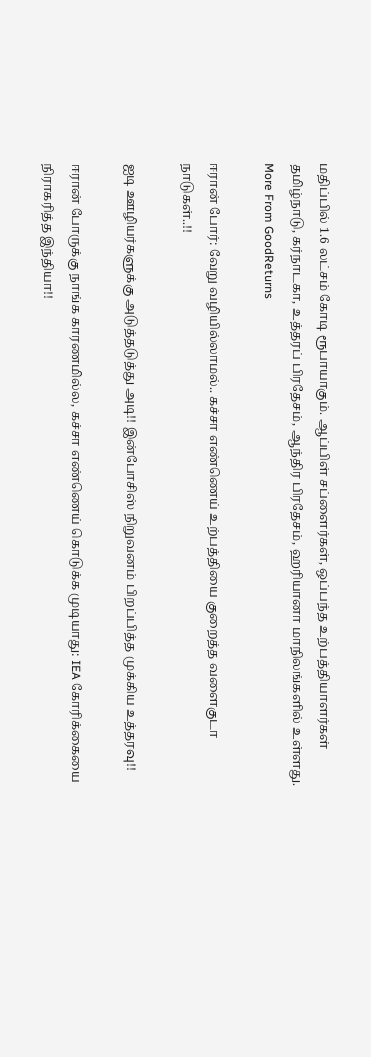மதிப்பில் 1.6 லட்சம் கோடி ரூபாயாகும். ஆப்பிள் சப்ளைர்கள், ஒப்பந்த உற்பத்தியாளர்கள் தமிழ்நாடு, கர்நாடகா, உத்தரப் பிரதேசம், ஆந்திர பிரதேசம், ஹரியானா மாநிலங்களில் உள்ளது.
More From GoodReturns

ஈரான் போர்: வேறு வழியில்லாமல்.. கச்சா எண்ணெய் உற்பத்தியை குறைத்த வளைகுடா நாடுகள்..!!

ஐடி ஊழியர்களுக்கு அடுத்தடுத்து அடி!! இன்போசிஸ் நிறுவனம் பிறப்பித்த முக்கிய உத்தரவு!!

ஈரான் போருக்கு நாங்க காரணமில்ல, கச்சா எண்ணெய் கொடுக்க முடியாது: IEA கோரிக்கையை நிராகரித்த இந்தியா!!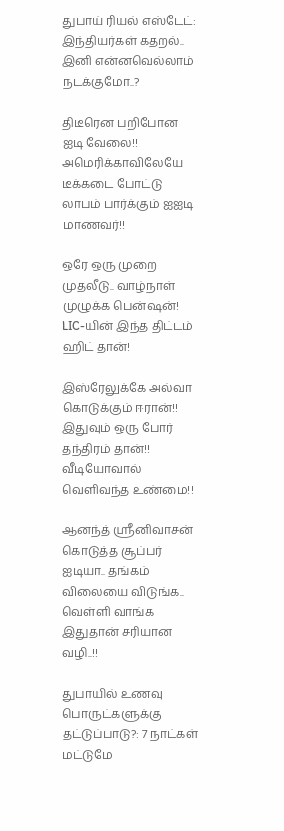துபாய் ரியல் எஸ்டேட்: இந்தியர்கள் கதறல்.. இனி என்னவெல்லாம் நடக்குமோ..?

திடீரென பறிபோன ஐடி வேலை!! அமெரிக்காவிலேயே டீக்கடை போட்டு லாபம் பார்க்கும் ஐஐடி மாணவர்!!

ஒரே ஒரு முறை முதலீடு.. வாழ்நாள் முழுக்க பென்ஷன்! LIC-யின் இந்த திட்டம் ஹிட் தான்!

இஸ்ரேலுக்கே அல்வா கொடுக்கும் ஈரான்!! இதுவும் ஒரு போர் தந்திரம் தான்!! வீடியோவால் வெளிவந்த உண்மை!!

ஆனந்த் ஸ்ரீனிவாசன் கொடுத்த சூப்பர் ஐடியா.. தங்கம் விலையை விடுங்க.. வெள்ளி வாங்க இதுதான் சரியான வழி..!!

துபாயில் உணவு பொருட்களுக்கு தட்டுப்பாடு?: 7 நாட்கள் மட்டுமே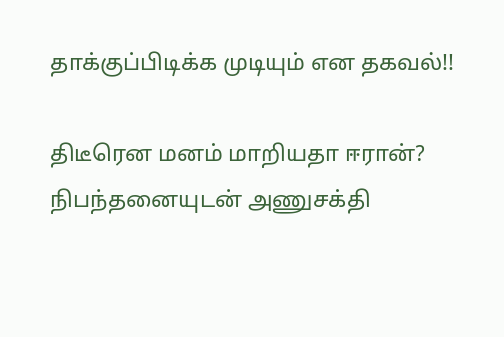தாக்குப்பிடிக்க முடியும் என தகவல்!!

திடீரென மனம் மாறியதா ஈரான்? நிபந்தனையுடன் அணுசக்தி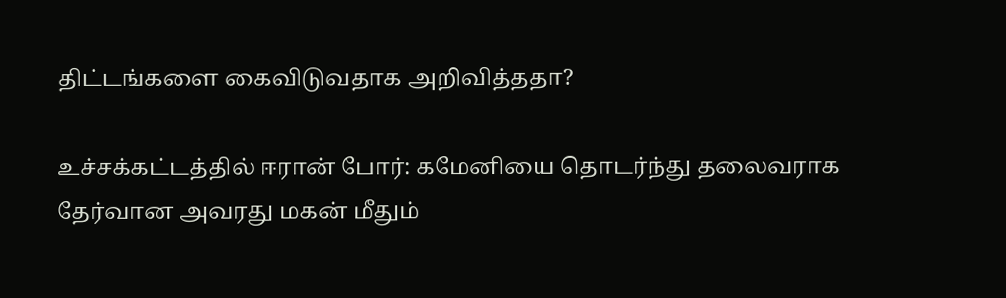திட்டங்களை கைவிடுவதாக அறிவித்ததா?

உச்சக்கட்டத்தில் ஈரான் போர்: கமேனியை தொடர்ந்து தலைவராக தேர்வான அவரது மகன் மீதும்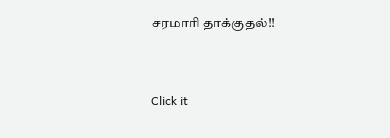சரமாரி தாக்குதல்!!



Click it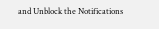and Unblock the Notifications